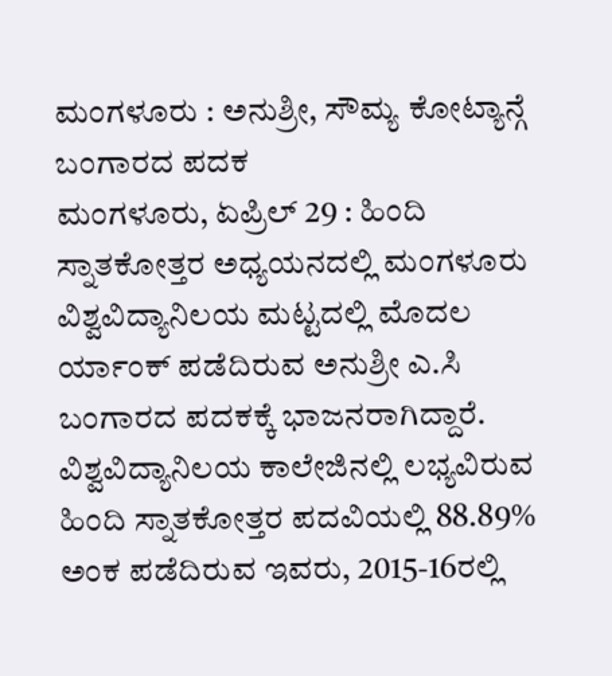ಮಂಗಳೂರು : ಅನುಶ್ರೀ, ಸೌಮ್ಯ ಕೋಟ್ಯಾನ್ಗೆ ಬಂಗಾರದ ಪದಕ
ಮಂಗಳೂರು, ಏಪ್ರಿಲ್ 29 : ಹಿಂದಿ ಸ್ನಾತಕೋತ್ತರ ಅಧ್ಯಯನದಲ್ಲಿ ಮಂಗಳೂರು ವಿಶ್ವವಿದ್ಯಾನಿಲಯ ಮಟ್ಟದಲ್ಲಿ ಮೊದಲ ರ್ಯಾಂಕ್ ಪಡೆದಿರುವ ಅನುಶ್ರೀ ಎ.ಸಿ ಬಂಗಾರದ ಪದಕಕ್ಕೆ ಭಾಜನರಾಗಿದ್ದಾರೆ.
ವಿಶ್ವವಿದ್ಯಾನಿಲಯ ಕಾಲೇಜಿನಲ್ಲಿ ಲಭ್ಯವಿರುವ ಹಿಂದಿ ಸ್ನಾತಕೋತ್ತರ ಪದವಿಯಲ್ಲಿ 88.89% ಅಂಕ ಪಡೆದಿರುವ ಇವರು, 2015-16ರಲ್ಲಿ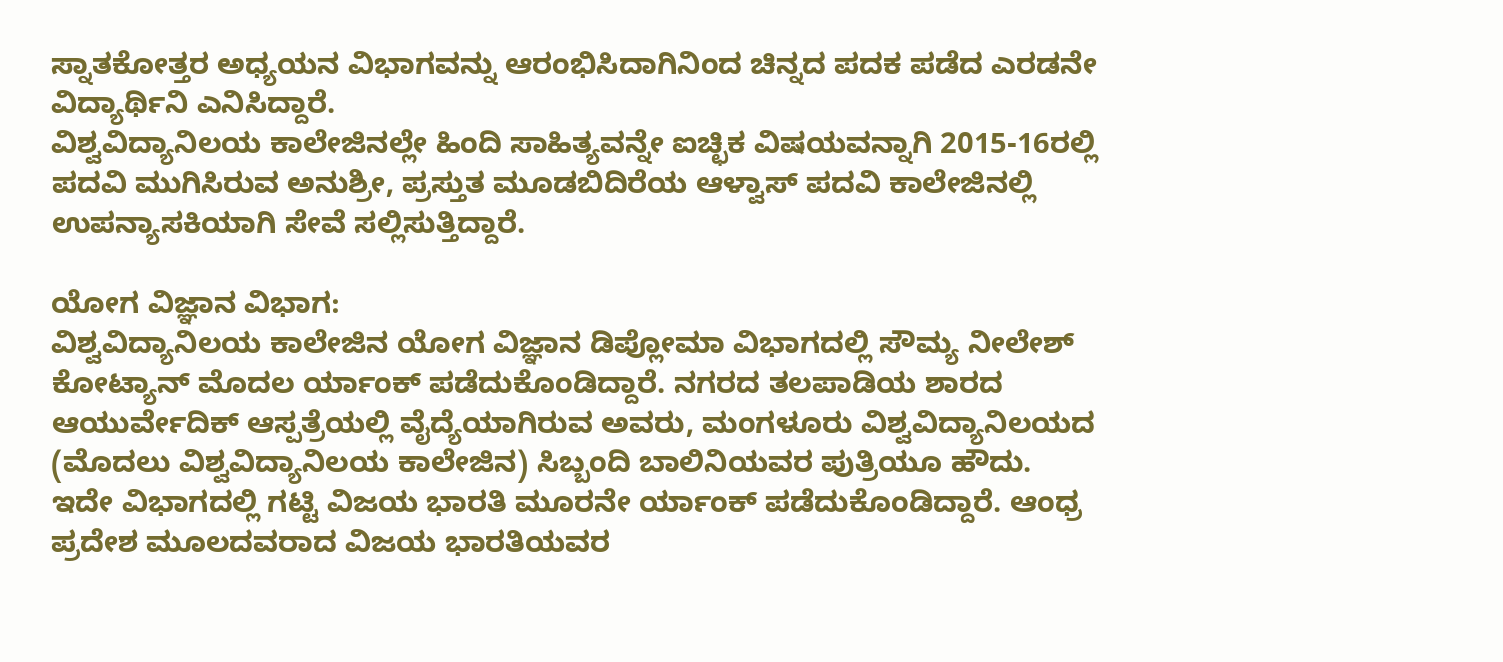ಸ್ನಾತಕೋತ್ತರ ಅಧ್ಯಯನ ವಿಭಾಗವನ್ನು ಆರಂಭಿಸಿದಾಗಿನಿಂದ ಚಿನ್ನದ ಪದಕ ಪಡೆದ ಎರಡನೇ ವಿದ್ಯಾರ್ಥಿನಿ ಎನಿಸಿದ್ದಾರೆ.
ವಿಶ್ವವಿದ್ಯಾನಿಲಯ ಕಾಲೇಜಿನಲ್ಲೇ ಹಿಂದಿ ಸಾಹಿತ್ಯವನ್ನೇ ಐಚ್ಛಿಕ ವಿಷಯವನ್ನಾಗಿ 2015-16ರಲ್ಲಿ ಪದವಿ ಮುಗಿಸಿರುವ ಅನುಶ್ರೀ, ಪ್ರಸ್ತುತ ಮೂಡಬಿದಿರೆಯ ಆಳ್ವಾಸ್ ಪದವಿ ಕಾಲೇಜಿನಲ್ಲಿ ಉಪನ್ಯಾಸಕಿಯಾಗಿ ಸೇವೆ ಸಲ್ಲಿಸುತ್ತಿದ್ದಾರೆ.

ಯೋಗ ವಿಜ್ಞಾನ ವಿಭಾಗ:
ವಿಶ್ವವಿದ್ಯಾನಿಲಯ ಕಾಲೇಜಿನ ಯೋಗ ವಿಜ್ಞಾನ ಡಿಪ್ಲೋಮಾ ವಿಭಾಗದಲ್ಲಿ ಸೌಮ್ಯ ನೀಲೇಶ್ ಕೋಟ್ಯಾನ್ ಮೊದಲ ರ್ಯಾಂಕ್ ಪಡೆದುಕೊಂಡಿದ್ದಾರೆ. ನಗರದ ತಲಪಾಡಿಯ ಶಾರದ ಆಯುರ್ವೇದಿಕ್ ಆಸ್ಪತ್ರೆಯಲ್ಲಿ ವೈದ್ಯೆಯಾಗಿರುವ ಅವರು, ಮಂಗಳೂರು ವಿಶ್ವವಿದ್ಯಾನಿಲಯದ (ಮೊದಲು ವಿಶ್ವವಿದ್ಯಾನಿಲಯ ಕಾಲೇಜಿನ) ಸಿಬ್ಬಂದಿ ಬಾಲಿನಿಯವರ ಪುತ್ರಿಯೂ ಹೌದು.
ಇದೇ ವಿಭಾಗದಲ್ಲಿ ಗಟ್ಟಿ ವಿಜಯ ಭಾರತಿ ಮೂರನೇ ರ್ಯಾಂಕ್ ಪಡೆದುಕೊಂಡಿದ್ದಾರೆ. ಆಂಧ್ರ ಪ್ರದೇಶ ಮೂಲದವರಾದ ವಿಜಯ ಭಾರತಿಯವರ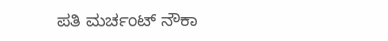ಪತಿ ಮರ್ಚಂಟ್ ನೌಕಾ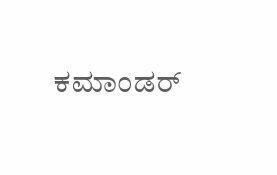ಕಮಾಂಡರ್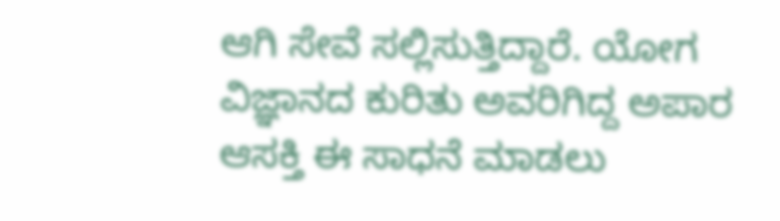ಆಗಿ ಸೇವೆ ಸಲ್ಲಿಸುತ್ತಿದ್ದಾರೆ. ಯೋಗ ವಿಜ್ಞಾನದ ಕುರಿತು ಅವರಿಗಿದ್ದ ಅಪಾರ ಆಸಕ್ತಿ ಈ ಸಾಧನೆ ಮಾಡಲು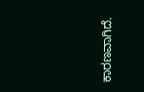ಕಾರಣವಾಗಿದೆ.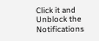Click it and Unblock the Notifications